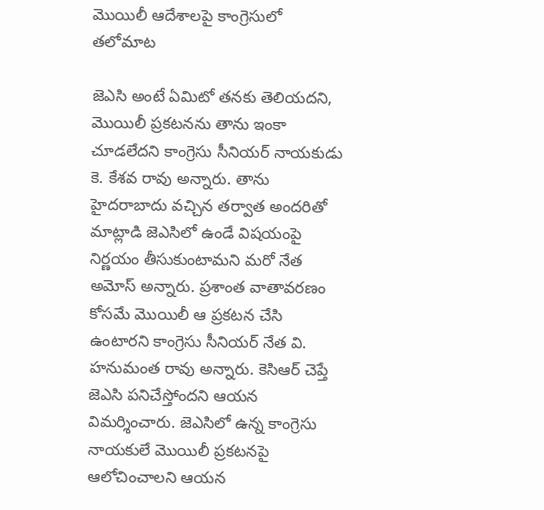మొయిలీ ఆదేశాలపై కాంగ్రెసులో తలోమాట

జెఎసి అంటే ఏమిటో తనకు తెలియదని, మొయిలీ ప్రకటనను తాను ఇంకా చూడలేదని కాంగ్రెసు సీనియర్ నాయకుడు కె. కేశవ రావు అన్నారు. తాను హైదరాబాదు వచ్చిన తర్వాత అందరితో మాట్లాడి జెఎసిలో ఉండే విషయంపై నిర్ణయం తీసుకుంటామని మరో నేత అమోస్ అన్నారు. ప్రశాంత వాతావరణం కోసమే మొయిలీ ఆ ప్రకటన చేసి ఉంటారని కాంగ్రెసు సీనియర్ నేత వి. హనుమంత రావు అన్నారు. కెసిఆర్ చెప్తే జెఎసి పనిచేస్తోందని ఆయన విమర్శించారు. జెఎసిలో ఉన్న కాంగ్రెసు నాయకులే మొయిలీ ప్రకటనపై ఆలోచించాలని ఆయన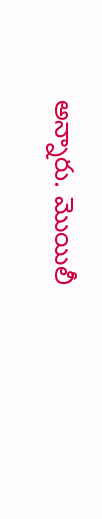అన్నారు. మొయిలీ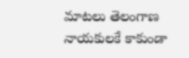మాటలు తెలంగాణ నాయకులకే కాకుండా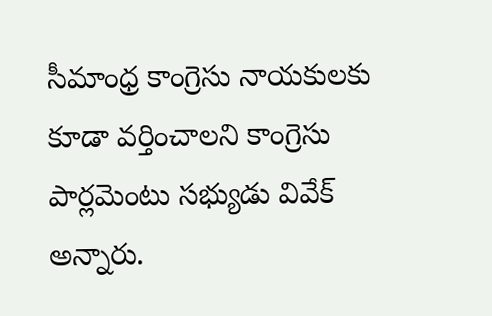సీమాంధ్ర కాంగ్రెసు నాయకులకు కూడా వర్తించాలని కాంగ్రెసు పార్లమెంటు సభ్యుడు వివేక్ అన్నారు.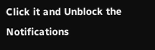Click it and Unblock the Notifications